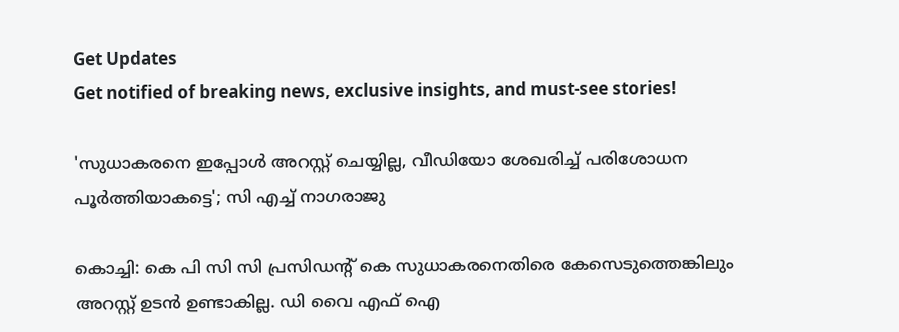Get Updates
Get notified of breaking news, exclusive insights, and must-see stories!

'സുധാകരനെ ഇപ്പോൾ അറസ്റ്റ് ചെയ്യില്ല, വീഡിയോ ശേഖരിച്ച് പരിശോധന പൂർത്തിയാകട്ടെ'; സി എച്ച് നാഗരാജു

കൊച്ചി: കെ പി സി സി പ്രസിഡന്റ് കെ സുധാകരനെതിരെ കേസെടുത്തെങ്കിലും അറസ്റ്റ് ഉടൻ ഉണ്ടാകില്ല. ഡി വൈ എഫ് ഐ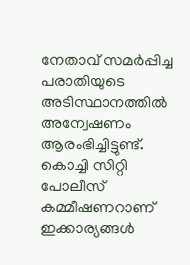നേതാവ് സമർപ്പിച്ച പരാതിയുടെ അടിസ്ഥാനത്തിൽ അന്വേഷണം ആരംഭിച്ചിട്ടുണ്ട്. കൊച്ചി സിറ്റി പോലീസ് കമ്മീഷണറാണ് ഇക്കാര്യങ്ങൾ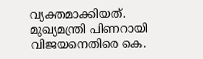വ്യക്തമാക്കിയത്. മുഖ്യമന്ത്രി പിണറായി വിജയനെതിരെ കെ.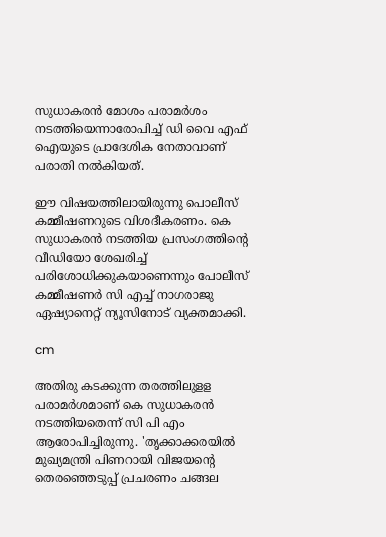സുധാകരൻ മോശം പരാമർശം നടത്തിയെന്നാരോപിച്ച് ഡി വൈ എഫ് ഐയുടെ പ്രാദേശിക നേതാവാണ് പരാതി നൽകിയത്.

ഈ വിഷയത്തിലായിരുന്നു പൊലീസ് കമ്മീഷണറുടെ വിശദീകരണം. കെ സുധാകരൻ നടത്തിയ പ്രസംഗത്തിന്റെ വീഡിയോ ശേഖരിച്ച് പരിശോധിക്കുകയാണെന്നും പോലീസ് കമ്മീഷണർ സി എച്ച് നാഗരാജു ഏഷ്യാനെറ്റ് ന്യൂസിനോട് വ്യക്തമാക്കി.

cm

അതിരു കടക്കുന്ന തരത്തിലുളള പരാമർശമാണ് കെ സുധാകരൻ നടത്തിയതെന്ന് സി പി എം ആരോപിച്ചിരുന്നു. 'തൃക്കാക്കരയിൽ മുഖ്യമന്ത്രി പിണറായി വിജയന്റെ തെരഞ്ഞെടുപ്പ് പ്രചരണം ചങ്ങല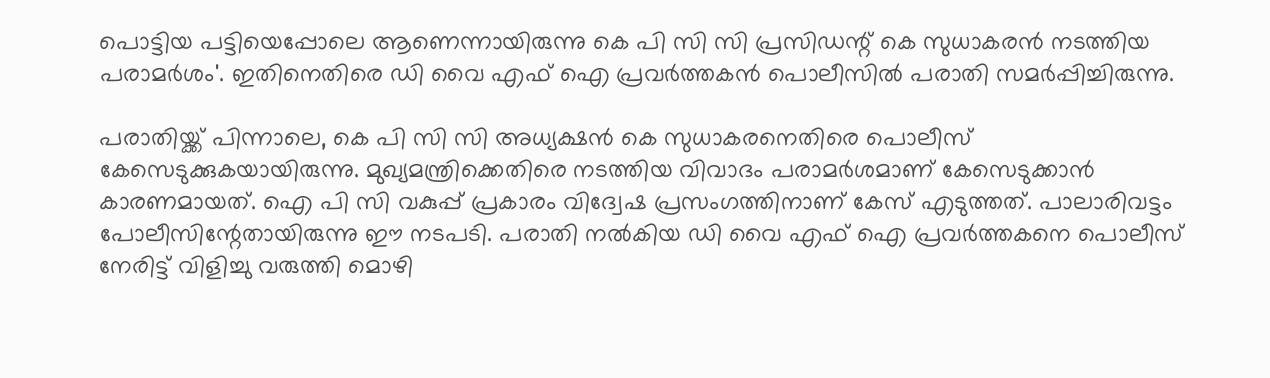പൊട്ടിയ പട്ടിയെപ്പോലെ ആണെന്നായിരുന്നു കെ പി സി സി പ്രസിഡന്റ് കെ സുധാകരൻ നടത്തിയ പരാമർശം'. ഇതിനെതിരെ ഡി വൈ എഫ്‌ ഐ പ്രവര്‍ത്തകൻ പൊലീസിൽ പരാതി സമർപ്പിച്ചിരുന്നു.

പരാതിയ്ക്ക് പിന്നാലെ, കെ പി സി സി അധ്യക്ഷൻ കെ സുധാകരനെതിരെ പൊലീസ് കേസെടുക്കുകയായിരുന്നു. മുഖ്യമന്ത്രിക്കെതിരെ നടത്തിയ വിവാദം പരാമർശമാണ് കേസെടുക്കാൻ കാരണമായത്. ഐ പി സി വകുപ്പ് പ്രകാരം വിദ്വേഷ പ്രസംഗത്തിനാണ് കേസ് എടുത്തത്. പാലാരിവട്ടം പോലീസിന്റേതായിരുന്നു ഈ നടപടി. പരാതി നൽകിയ ഡി വൈ എഫ്‌ ഐ പ്രവര്‍ത്തകനെ പൊലീസ് നേരിട്ട് വിളിച്ചു വരുത്തി മൊഴി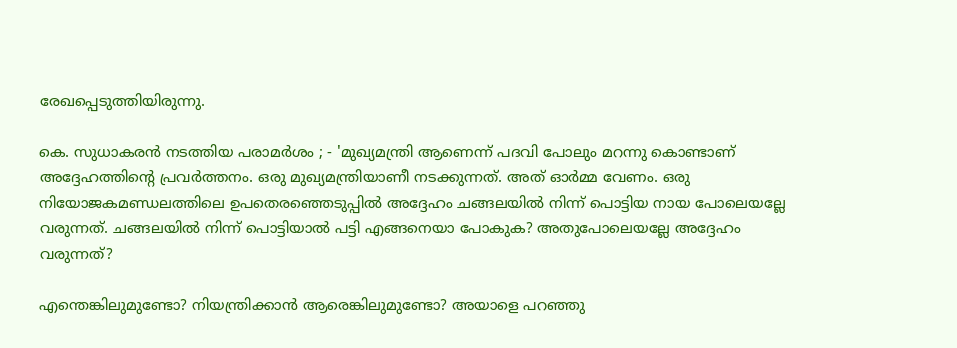രേഖപ്പെടുത്തിയിരുന്നു.

കെ. സുധാകരൻ നടത്തിയ പരാമർശം ; - 'മുഖ്യമന്ത്രി ആണെന്ന് പദവി പോലും മറന്നു കൊണ്ടാണ് അദ്ദേഹത്തിന്റെ പ്രവര്‍ത്തനം. ഒരു മുഖ്യമന്ത്രിയാണീ നടക്കുന്നത്. അത് ഓര്‍മ്മ വേണം. ഒരു നിയോജകമണ്ഡലത്തിലെ ഉപതെരഞ്ഞെടുപ്പില്‍ അദ്ദേഹം ചങ്ങലയില്‍ നിന്ന് പൊട്ടിയ നായ പോലെയല്ലേ വരുന്നത്. ചങ്ങലയില്‍ നിന്ന് പൊട്ടിയാല്‍ പട്ടി എങ്ങനെയാ പോകുക? അതുപോലെയല്ലേ അദ്ദേഹം വരുന്നത്?

എന്തെങ്കിലുമുണ്ടോ? നിയന്ത്രിക്കാന്‍ ആരെങ്കിലുമുണ്ടോ? അയാളെ പറഞ്ഞു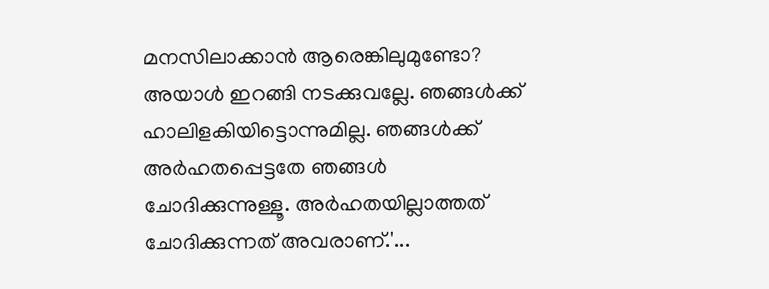മനസിലാക്കാന്‍ ആരെങ്കിലുമുണ്ടോ? അയാള്‍ ഇറങ്ങി നടക്കുവല്ലേ. ഞങ്ങള്‍ക്ക് ഹാലിളകിയിട്ടൊന്നുമില്ല. ഞങ്ങള്‍ക്ക് അര്‍ഹതപ്പെട്ടതേ ഞങ്ങള്‍ ചോദിക്കുന്നുള്ളൂ. അര്‍ഹതയില്ലാത്തത് ചോദിക്കുന്നത് അവരാണ്.'...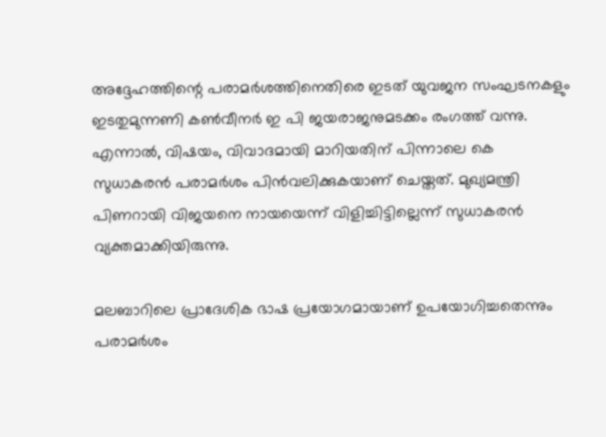അദ്ദേഹത്തിന്റെ പരാമർശത്തിനെതിരെ ഇടത് യുവജന സംഘടനകളും ഇടതുമുന്നണി കൺവീനർ ഇ പി ജയരാജനുമടക്കം രംഗത്ത് വന്നു. എന്നാൽ, വിഷയം, വിവാദമായി മാറിയതിന് പിന്നാലെ കെ സുധാകരൻ പരാമർശം പിൻവലിക്കുകയാണ് ചെയ്തത്. മുഖ്യമന്ത്രി പിണറായി വിജയനെ നായയെന്ന് വിളിച്ചിട്ടില്ലെന്ന് സുധാകരന്‍ വ്യക്തമാക്കിയിരുന്നു.

മലബാറിലെ പ്രാദേശിക ഭാഷ പ്രയോഗമായാണ് ഉപയോഗിച്ചതെന്നും പരാമര്‍ശം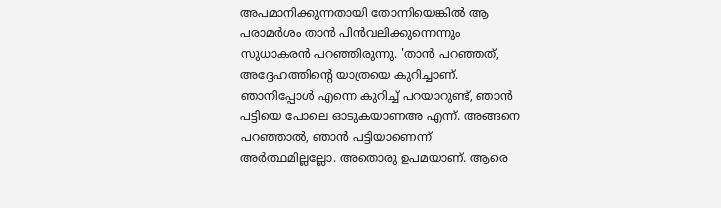അപമാനിക്കുന്നതായി തോന്നിയെങ്കില്‍ ആ പരാമർശം താൻ പിന്‍വലിക്കുന്നെന്നും സുധാകരന്‍ പറഞ്ഞിരുന്നു. 'താൻ പറഞ്ഞത്, അദ്ദേഹത്തിന്റെ യാത്രയെ കുറിച്ചാണ്. ഞാനിപ്പോള്‍ എന്നെ കുറിച്ച് പറയാറുണ്ട്, ഞാൻ പട്ടിയെ പോലെ ഓടുകയാണഅ എന്ന്. അങ്ങനെ പറഞ്ഞാൽ, ഞാന്‍ പട്ടിയാണെന്ന് അര്‍ത്ഥമില്ലല്ലോ. അതൊരു ഉപമയാണ്. ആരെ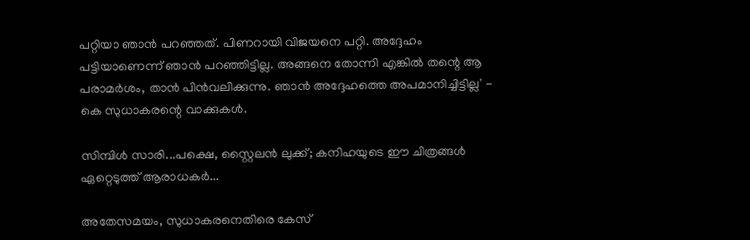പറ്റിയാ ഞാന്‍ പറഞ്ഞത്. പിണറായി വിജയനെ പറ്റി. അദ്ദേഹം പട്ടിയാണെന്ന് ഞാന്‍ പറഞ്ഞിട്ടില്ല. അങ്ങനെ തോന്നി എങ്കിൽ തന്റെ ആ പരാമർശം, താൻ പിന്‍വലിക്കുന്നു. ഞാന്‍ അദ്ദേഹത്തെ അപമാനിച്ചിട്ടില്ല' - കെ സുധാകരന്റെ വാക്കുകൾ.

സിമ്പിൾ സാരി...പക്ഷെ, സ്റ്റൈലൻ ലുക്ക്; കനിഹയുടെ ഈ ചിത്രങ്ങൾ ഏറ്റെടുത്ത് ആരാധകർ...

അതേസമയം, സുധാകരനെതിരെ കേസ്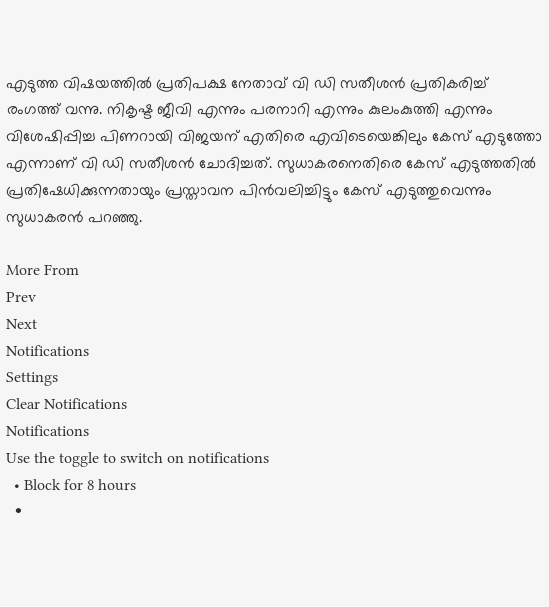എടുത്ത വിഷയത്തിൽ പ്രതിപക്ഷ നേതാവ് വി ഡി സതീശൻ പ്രതികരിച്ച് രംഗത്ത് വന്നു. നികൃഷ്ട ജീവി എന്നും പരനാറി എന്നും കുലംകുത്തി എന്നും വിശേഷിപ്പിച്ച പിണറായി വിജയന് എതിരെ എവിടെയെങ്കിലും കേസ് എടുത്തോ എന്നാണ് വി ഡി സതീശൻ ചോദിച്ചത്. സുധാകരനെതിരെ കേസ് എടുത്തതിൽ പ്രതിഷേധിക്കുന്നതായും പ്രസ്താവന പിൻവലിച്ചിട്ടും കേസ് എടുത്തുവെന്നും സുധാകരൻ പറഞ്ഞു.

More From
Prev
Next
Notifications
Settings
Clear Notifications
Notifications
Use the toggle to switch on notifications
  • Block for 8 hours
  •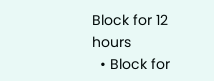Block for 12 hours
  • Block for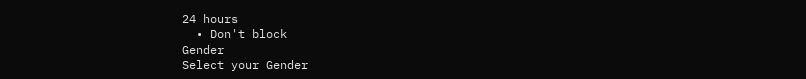24 hours
  • Don't block
Gender
Select your Gender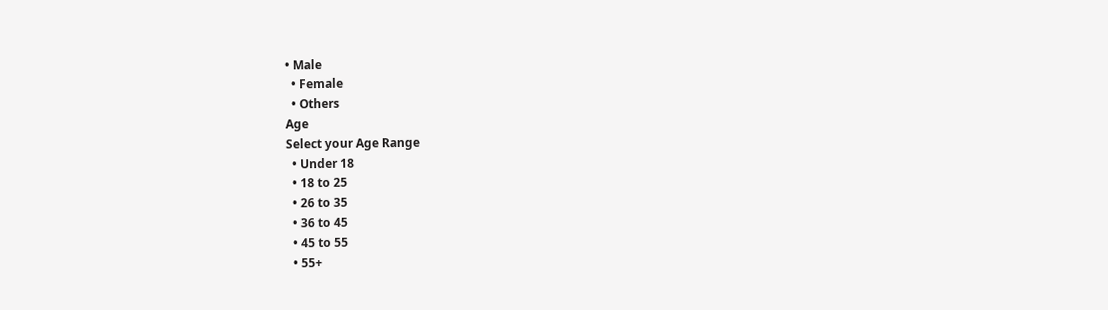• Male
  • Female
  • Others
Age
Select your Age Range
  • Under 18
  • 18 to 25
  • 26 to 35
  • 36 to 45
  • 45 to 55
  • 55+